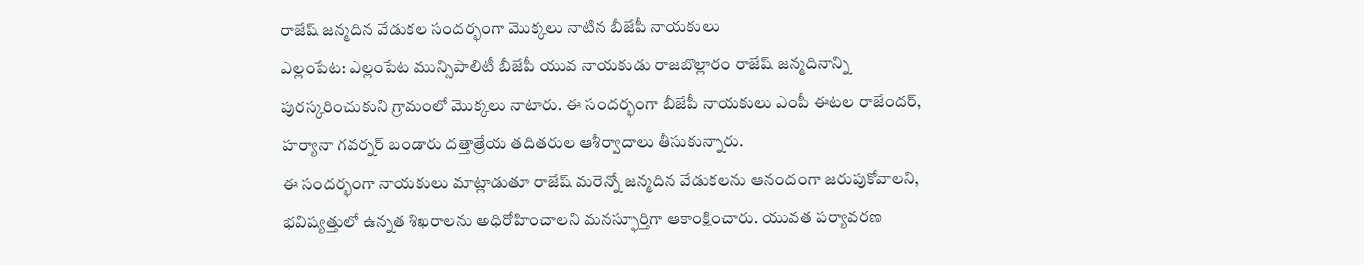రాజేష్ జన్మదిన వేడుకల సందర్భంగా మొక్కలు నాటిన బీజేపీ నాయకులు
ఎల్లంపేట: ఎల్లంపేట మున్సిపాలిటీ బీజేపీ యువ నాయకుడు రాజబొల్లారం రాజేష్ జన్మదినాన్ని పురస్కరించుకుని గ్రామంలో మొక్కలు నాటారు. ఈ సందర్భంగా బీజేపీ నాయకులు ఎంపీ ఈటల రాజేందర్, హర్యానా గవర్నర్ బండారు దత్తాత్రేయ తదితరుల ఆశీర్వాదాలు తీసుకున్నారు.
ఈ సందర్భంగా నాయకులు మాట్లాడుతూ రాజేష్ మరెన్నో జన్మదిన వేడుకలను ఆనందంగా జరుపుకోవాలని, భవిష్యత్తులో ఉన్నత శిఖరాలను అధిరోహించాలని మనస్ఫూర్తిగా ఆకాంక్షించారు. యువత పర్యావరణ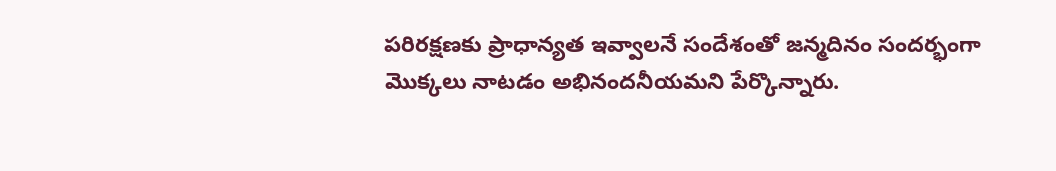పరిరక్షణకు ప్రాధాన్యత ఇవ్వాలనే సందేశంతో జన్మదినం సందర్భంగా మొక్కలు నాటడం అభినందనీయమని పేర్కొన్నారు.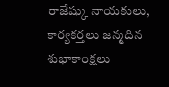రాజేష్కు నాయకులు, కార్యకర్తలు జన్మదిన శుభాకాంక్షలు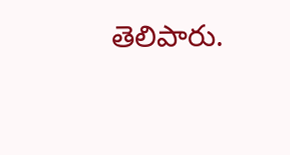తెలిపారు.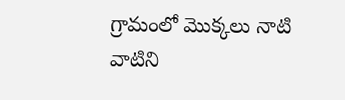గ్రామంలో మొక్కలు నాటి వాటిని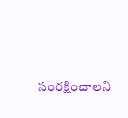సంరక్షించాలని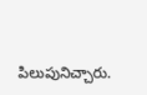పిలుపునిచ్చారు.